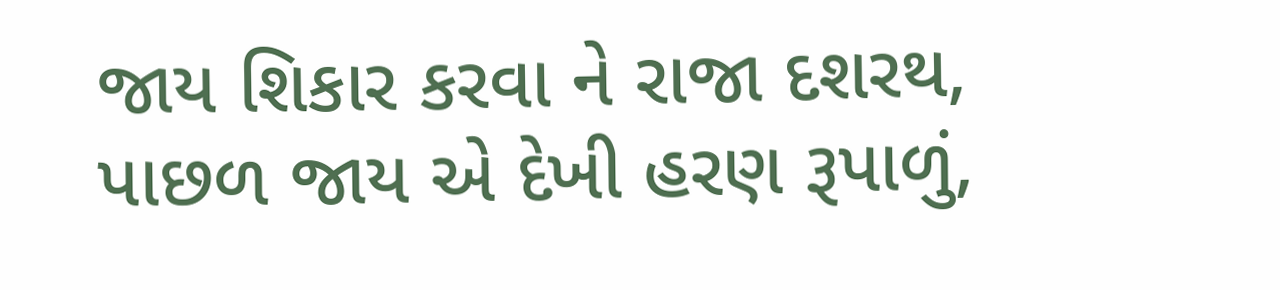જાય શિકાર કરવા ને રાજા દશરથ, પાછળ જાય એ દેખી હરણ રૂપાળું,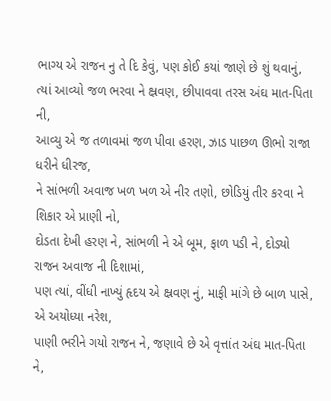ભાગ્ય એ રાજન નુ તે દિ કેવું, પણ કોઈ કયાં જાણે છે શું થવાનું,
ત્યાં આવ્યો જળ ભરવા ને ક્ષ્રવણ, છીપાવવા તરસ અંઘ માત-પિતા ની,
આવ્યુ એ જ તળાવમાં જળ પીવા હરણ, ઝાડ પાછળ ઊભો રાજા ધરીને ધીરજ,
ને સાંભળી અવાજ ખળ ખળ એ નીર તણો, છોડિયું તીર કરવા ને શિકાર એ પ્રાણી નો,
દોડતા દેખી હરણ ને, સાંભળી ને એ બૂમ, ફાળ પડી ને, દોડ્યો રાજન અવાજ ની દિશામાં,
પણ ત્યાં, વીંધી નાખ્યું હૃદય એ ક્ષ્રવણ નું, માફી માંગે છે બાળ પાસે, એ અયોધ્યા નરેશ,
પાણી ભરીને ગયો રાજન ને, જણાવે છે એ વૃત્તાંત અંઘ માત-પિતા ને,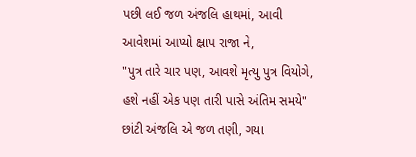પછી લઈ જળ અંજલિ હાથમાં, આવી આવેશમાં આપ્યો ક્ષ્રાપ રાજા ને,
"પુત્ર તારે ચાર પણ, આવશે મૃત્યુ પુત્ર વિયોગે, હશે નહીં એક પણ તારી પાસે અંતિમ સમયે"
છાંટી અંજલિ એ જળ તણી, ગયા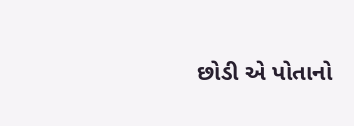છોડી એ પોતાનો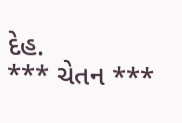દેહ.
*** ચેતન ***